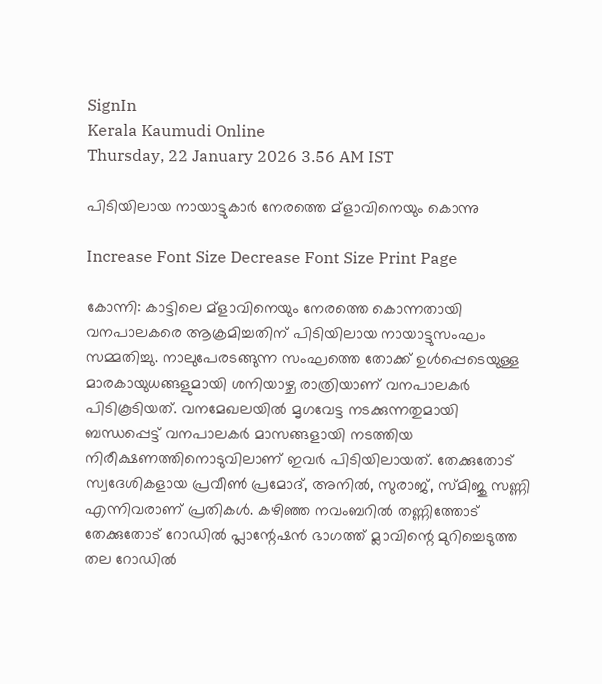SignIn
Kerala Kaumudi Online
Thursday, 22 January 2026 3.56 AM IST

പിടിയിലായ നായാട്ടുകാർ നേരത്തെ മ്ളാവിനെയും കൊന്നു

Increase Font Size Decrease Font Size Print Page

കോന്നി: കാട്ടിലെ മ്ളാവിനെയും നേരത്തെ കൊന്നതായി വനപാലകരെ ആക്രമിച്ചതിന് പിടിയിലായ നായാട്ടുസംഘം സമ്മതിച്ചു. നാലുപേരടങ്ങുന്ന സംഘത്തെ തോക്ക് ഉൾപ്പെടെയുള്ള മാരകായുധങ്ങളുമായി ശനിയാഴ്ച രാത്രിയാണ് വനപാലകർ പിടികൂടിയത്. വനമേഖലയിൽ മൃഗവേട്ട നടക്കുന്നതുമായി ബന്ധപ്പെട്ട് വനപാലകർ മാസങ്ങളായി നടത്തിയ നിരീക്ഷണത്തിനൊടുവിലാണ് ഇവർ പിടിയിലായത്. തേക്കുതോട് സ്വദേശികളായ പ്രവീൺ പ്രമോദ്, അനിൽ, സുരാജ്, സ്മിജു സണ്ണി എന്നിവരാണ് പ്രതികൾ. കഴിഞ്ഞ നവംബറിൽ തണ്ണിത്തോട് തേക്കുതോട് റോഡിൽ പ്ലാന്റേഷൻ ഭാഗത്ത് മ്ലാവിന്റെ മുറിച്ചെടുത്ത തല റോഡിൽ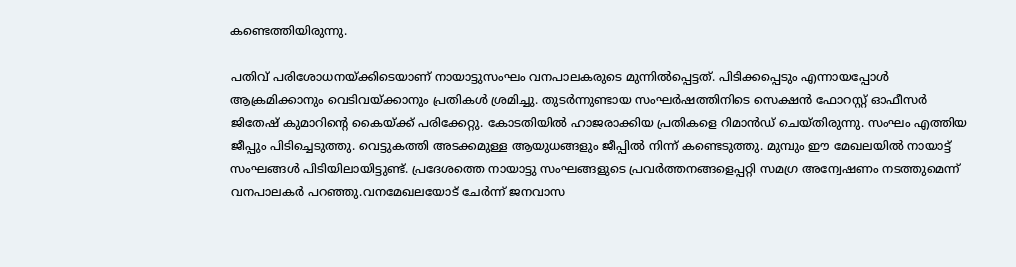കണ്ടെത്തിയിരുന്നു.

പതിവ് പരിശോധനയ്ക്കിടെയാണ് നായാട്ടുസംഘം വനപാലകരുടെ മുന്നിൽപ്പെട്ടത്. പിടിക്കപ്പെടും എന്നായപ്പോൾ ആക്രമിക്കാനും വെടിവയ്ക്കാനും പ്രതികൾ ശ്രമിച്ചു. തുടർന്നുണ്ടായ സംഘർഷത്തിനിടെ സെക്ഷൻ ഫോറസ്റ്റ് ഓഫീസർ ജിതേഷ് കുമാറിന്റെ കൈയ്ക്ക് പരിക്കേറ്റു. കോടതിയിൽ ഹാജരാക്കിയ പ്രതികളെ റിമാൻഡ് ചെയ്തിരുന്നു. സംഘം എത്തിയ ജീപ്പും പിടിച്ചെടുത്തു. വെട്ടുകത്തി അടക്കമുള്ള ആയുധങ്ങളും ജീപ്പിൽ നിന്ന് കണ്ടെടുത്തു. മുമ്പും ഈ മേഖലയിൽ നായാട്ട് സംഘങ്ങൾ പിടിയിലായിട്ടുണ്ട്. പ്രദേശത്തെ നായാട്ടു സംഘങ്ങളുടെ പ്രവർത്തനങ്ങളെപ്പറ്റി സമഗ്ര അന്വേഷണം നടത്തുമെന്ന് വനപാലകർ പറഞ്ഞു.വനമേഖലയോട് ചേർന്ന് ജനവാസ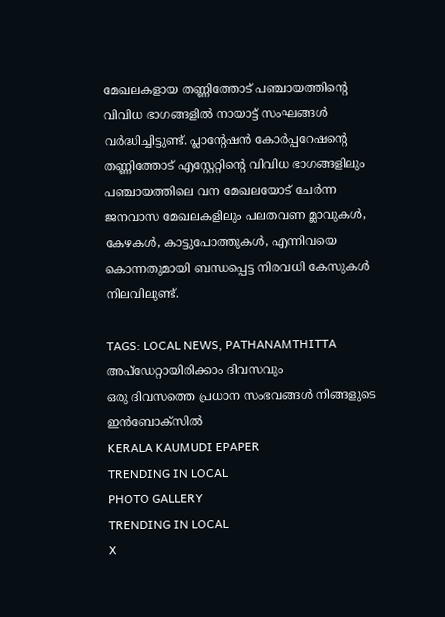മേഖലകളായ തണ്ണിത്തോട് പഞ്ചായത്തിന്റെ വിവിധ ഭാഗങ്ങളിൽ നായാട്ട് സംഘങ്ങൾ വർദ്ധിച്ചിട്ടുണ്ട്. പ്ലാന്റേഷൻ കോർപ്പറേഷന്റെ തണ്ണിത്തോട് എസ്റ്റേറ്റിന്റെ വിവിധ ഭാഗങ്ങളിലും പഞ്ചായത്തിലെ വന മേഖലയോട് ചേർന്ന ജനവാസ മേഖലകളിലും പലതവണ മ്ലാവുകൾ, കേഴകൾ, കാട്ടുപോത്തുകൾ, എന്നിവയെ കൊന്നതുമായി ബന്ധപ്പെട്ട നിരവധി കേസുകൾ നിലവിലുണ്ട്.

TAGS: LOCAL NEWS, PATHANAMTHITTA
അപ്ഡേറ്റായിരിക്കാം ദിവസവും
ഒരു ദിവസത്തെ പ്രധാന സംഭവങ്ങൾ നിങ്ങളുടെ ഇൻബോക്സിൽ
KERALA KAUMUDI EPAPER
TRENDING IN LOCAL
PHOTO GALLERY
TRENDING IN LOCAL
X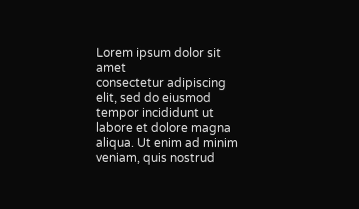Lorem ipsum dolor sit amet
consectetur adipiscing elit, sed do eiusmod tempor incididunt ut labore et dolore magna aliqua. Ut enim ad minim veniam, quis nostrud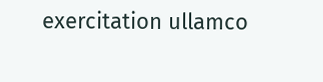exercitation ullamco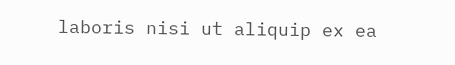laboris nisi ut aliquip ex ea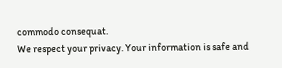commodo consequat.
We respect your privacy. Your information is safe and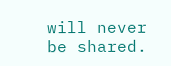will never be shared.